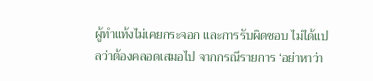ผู้ทำแท้งไม่เคยกระจอก และการรับผิดชอบ ไม่ได้แปลว่าต้องคลอดเสมอไป จากกรณีรายการ ‘อย่าหาว่า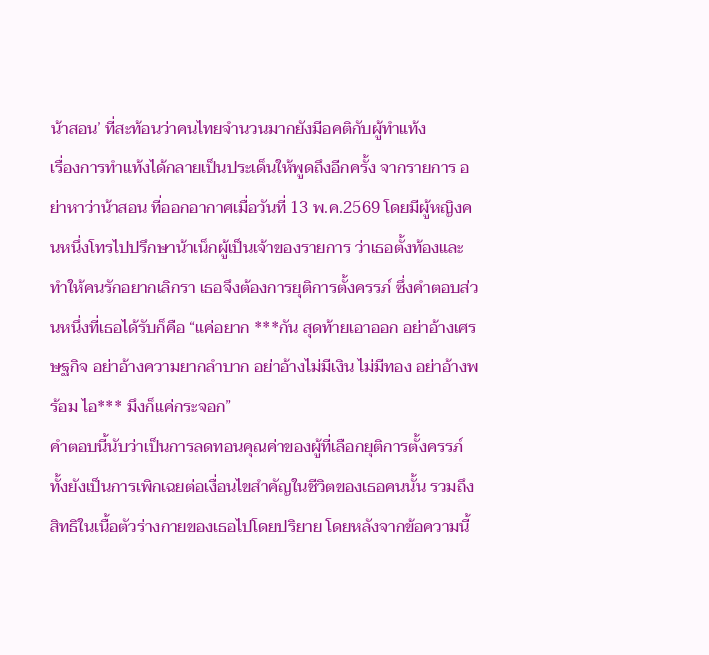น้าสอน’ ที่สะท้อนว่าคนไทยจำนวนมากยังมีอคติกับผู้ทำแท้ง
เรื่องการทำแท้งได้กลายเป็นประเด็นให้พูดถึงอีกครั้ง จากรายการ อย่าหาว่าน้าสอน ที่ออกอากาศเมื่อวันที่ 13 พ.ค.2569 โดยมีผู้หญิงคนหนึ่งโทรไปปรึกษาน้าเน็กผู้เป็นเจ้าของรายการ ว่าเธอตั้งท้องและทำให้คนรักอยากเลิกรา เธอจึงต้องการยุติการตั้งครรภ์ ซึ่งคำตอบส่วนหนึ่งที่เธอได้รับก็คือ “แค่อยาก ***กัน สุดท้ายเอาออก อย่าอ้างเศรษฐกิจ อย่าอ้างความยากลำบาก อย่าอ้างไม่มีเงิน ไม่มีทอง อย่าอ้างพร้อม ไอ*** มึงก็แค่กระจอก”
คำตอบนี้นับว่าเป็นการลดทอนคุณค่าของผู้ที่เลือกยุติการตั้งครรภ์ ทั้งยังเป็นการเพิกเฉยต่อเงื่อนไขสำคัญในชีวิตของเธอคนนั้น รวมถึงสิทธิในเนื้อตัวร่างกายของเธอไปโดยปริยาย โดยหลังจากข้อความนี้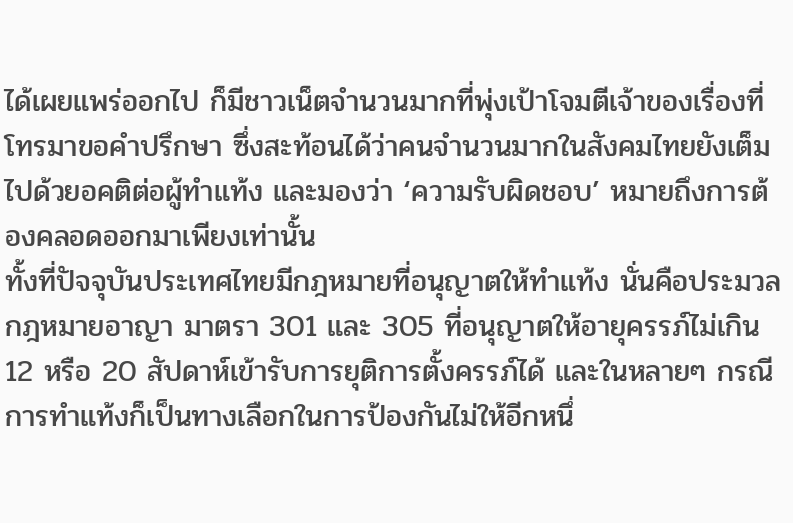ได้เผยแพร่ออกไป ก็มีชาวเน็ตจำนวนมากที่พุ่งเป้าโจมตีเจ้าของเรื่องที่โทรมาขอคำปรึกษา ซึ่งสะท้อนได้ว่าคนจำนวนมากในสังคมไทยยังเต็มไปด้วยอคติต่อผู้ทำแท้ง และมองว่า ‘ความรับผิดชอบ’ หมายถึงการต้องคลอดออกมาเพียงเท่านั้น
ทั้งที่ปัจจุบันประเทศไทยมีกฎหมายที่อนุญาตให้ทำแท้ง นั่นคือประมวลกฎหมายอาญา มาตรา 301 และ 305 ที่อนุญาตให้อายุครรภ์ไม่เกิน 12 หรือ 20 สัปดาห์เข้ารับการยุติการตั้งครรภ์ได้ และในหลายๆ กรณี การทำแท้งก็เป็นทางเลือกในการป้องกันไม่ให้อีกหนึ่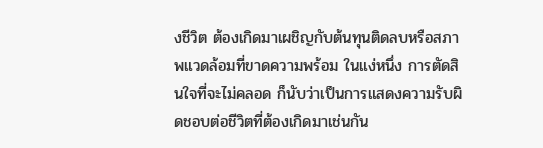งชีวิต ต้องเกิดมาเผชิญกับต้นทุนติดลบหรือสภาพแวดล้อมที่ขาดความพร้อม ในแง่หนึ่ง การตัดสินใจที่จะไม่คลอด ก็นับว่าเป็นการแสดงความรับผิดชอบต่อชีวิตที่ต้องเกิดมาเช่นกัน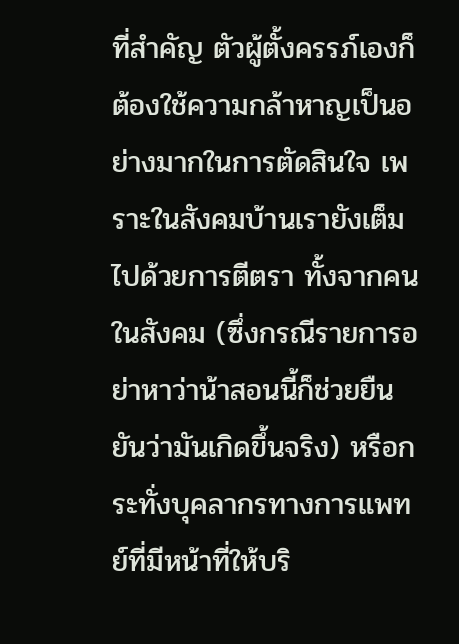ที่สำคัญ ตัวผู้ตั้งครรภ์เองก็ต้องใช้ความกล้าหาญเป็นอย่างมากในการตัดสินใจ เพราะในสังคมบ้านเรายังเต็มไปด้วยการตีตรา ทั้งจากคนในสังคม (ซึ่งกรณีรายการอย่าหาว่าน้าสอนนี้ก็ช่วยยืนยันว่ามันเกิดขึ้นจริง) หรือกระทั่งบุคลากรทางการแพทย์ที่มีหน้าที่ให้บริ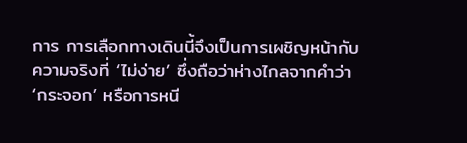การ การเลือกทางเดินนี้จึงเป็นการเผชิญหน้ากับความจริงที่ ‘ไม่ง่าย’ ซึ่งถือว่าห่างไกลจากคำว่า ‘กระจอก’ หรือการหนี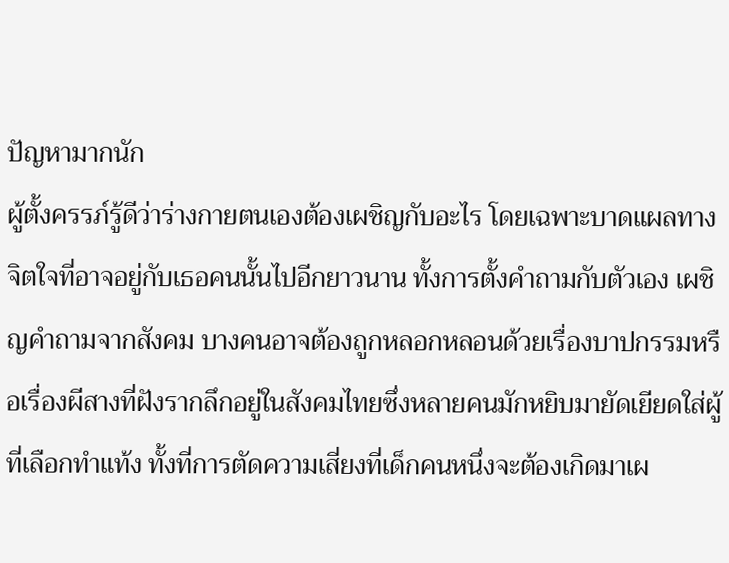ปัญหามากนัก
ผู้ตั้งครรภ์รู้ดีว่าร่างกายตนเองต้องเผชิญกับอะไร โดยเฉพาะบาดแผลทางจิตใจที่อาจอยู่กับเธอคนนั้นไปอีกยาวนาน ทั้งการตั้งคำถามกับตัวเอง เผชิญคำถามจากสังคม บางคนอาจต้องถูกหลอกหลอนด้วยเรื่องบาปกรรมหรือเรื่องผีสางที่ฝังรากลึกอยู่ในสังคมไทยซึ่งหลายคนมักหยิบมายัดเยียดใส่ผู้ที่เลือกทำแท้ง ทั้งที่การตัดความเสี่ยงที่เด็กคนหนึ่งจะต้องเกิดมาเผ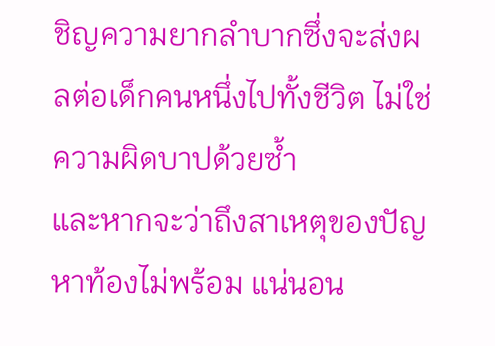ชิญความยากลำบากซึ่งจะส่งผลต่อเด็กคนหนึ่งไปทั้งชีวิต ไม่ใช่ความผิดบาปด้วยซ้ำ
และหากจะว่าถึงสาเหตุของปัญหาท้องไม่พร้อม แน่นอน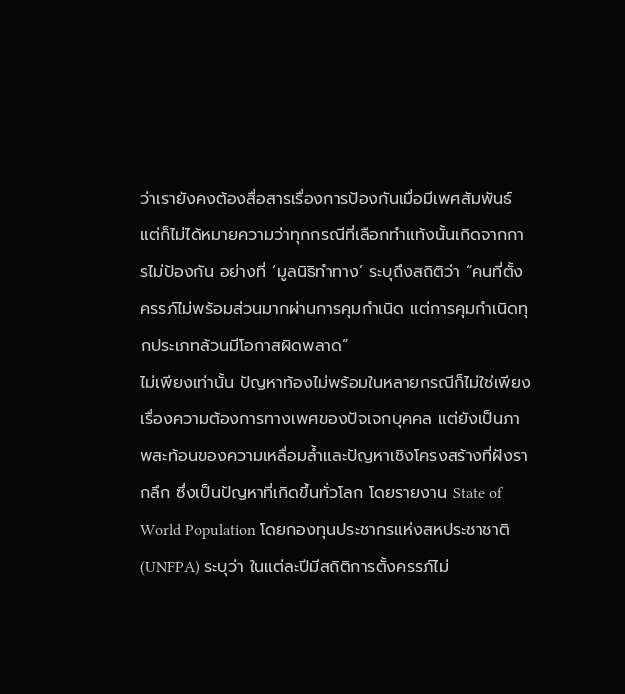ว่าเรายังคงต้องสื่อสารเรื่องการป้องกันเมื่อมีเพศสัมพันธ์ แต่ก็ไม่ได้หมายความว่าทุกกรณีที่เลือกทำแท้งนั้นเกิดจากการไม่ป้องกัน อย่างที่ ‘มูลนิธิทำทาง’ ระบุถึงสถิติว่า “คนที่ตั้งครรภ์ไม่พร้อมส่วนมากผ่านการคุมกำเนิด แต่การคุมกำเนิดทุกประเภทล้วนมีโอกาสผิดพลาด”
ไม่เพียงเท่านั้น ปัญหาท้องไม่พร้อมในหลายกรณีก็ไม่ใช่เพียงเรื่องความต้องการทางเพศของปัจเจกบุคคล แต่ยังเป็นภาพสะท้อนของความเหลื่อมล้ำและปัญหาเชิงโครงสร้างที่ฝังรากลึก ซึ่งเป็นปัญหาที่เกิดขึ้นทั่วโลก โดยรายงาน State of World Population โดยกองทุนประชากรแห่งสหประชาชาติ (UNFPA) ระบุว่า ในแต่ละปีมีสถิติการตั้งครรภ์ไม่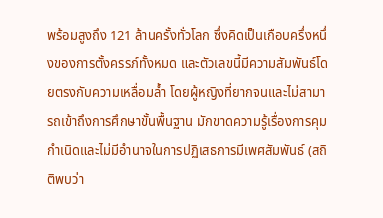พร้อมสูงถึง 121 ล้านครั้งทั่วโลก ซึ่งคิดเป็นเกือบครึ่งหนึ่งของการตั้งครรภ์ทั้งหมด และตัวเลขนี้มีความสัมพันธ์โดยตรงกับความเหลื่อมล้ำ โดยผู้หญิงที่ยากจนและไม่สามารถเข้าถึงการศึกษาขั้นพื้นฐาน มักขาดความรู้เรื่องการคุมกำเนิดและไม่มีอำนาจในการปฏิเสธการมีเพศสัมพันธ์ (สถิติพบว่า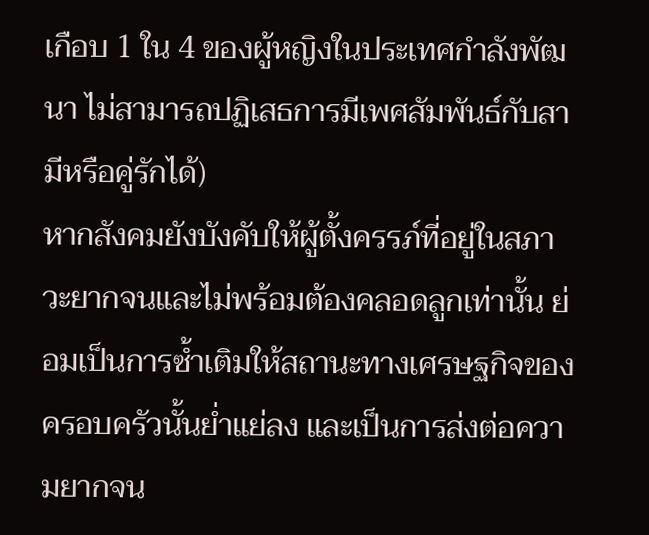เกือบ 1 ใน 4 ของผู้หญิงในประเทศกำลังพัฒนา ไม่สามารถปฏิเสธการมีเพศสัมพันธ์กับสามีหรือคู่รักได้)
หากสังคมยังบังคับให้ผู้ตั้งครรภ์ที่อยู่ในสภาวะยากจนและไม่พร้อมต้องคลอดลูกเท่านั้น ย่อมเป็นการซ้ำเติมให้สถานะทางเศรษฐกิจของครอบครัวนั้นย่ำแย่ลง และเป็นการส่งต่อความยากจน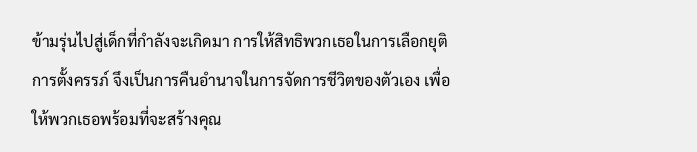ข้ามรุ่นไปสู่เด็กที่กำลังจะเกิดมา การให้สิทธิพวกเธอในการเลือกยุติการตั้งครรภ์ จึงเป็นการคืนอำนาจในการจัดการชีวิตของตัวเอง เพื่อให้พวกเธอพร้อมที่จะสร้างคุณ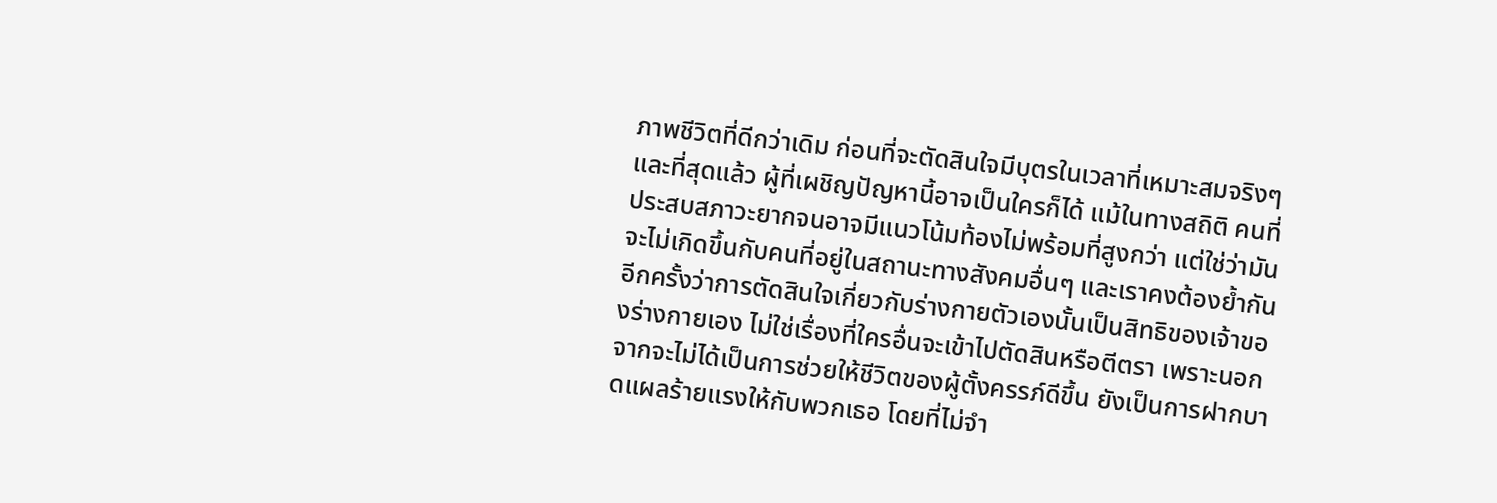ภาพชีวิตที่ดีกว่าเดิม ก่อนที่จะตัดสินใจมีบุตรในเวลาที่เหมาะสมจริงๆ
และที่สุดแล้ว ผู้ที่เผชิญปัญหานี้อาจเป็นใครก็ได้ แม้ในทางสถิติ คนที่ประสบสภาวะยากจนอาจมีแนวโน้มท้องไม่พร้อมที่สูงกว่า แต่ใช่ว่ามันจะไม่เกิดขึ้นกับคนที่อยู่ในสถานะทางสังคมอื่นๆ และเราคงต้องย้ำกันอีกครั้งว่าการตัดสินใจเกี่ยวกับร่างกายตัวเองนั้นเป็นสิทธิของเจ้าของร่างกายเอง ไม่ใช่เรื่องที่ใครอื่นจะเข้าไปตัดสินหรือตีตรา เพราะนอกจากจะไม่ได้เป็นการช่วยให้ชีวิตของผู้ตั้งครรภ์ดีขึ้น ยังเป็นการฝากบาดแผลร้ายแรงให้กับพวกเธอ โดยที่ไม่จำ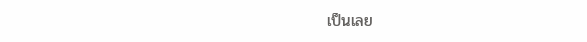เป็นเลย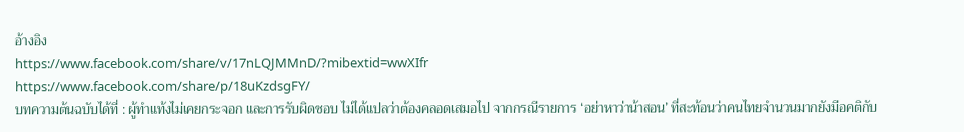อ้างอิง
https://www.facebook.com/share/v/17nLQJMMnD/?mibextid=wwXIfr
https://www.facebook.com/share/p/18uKzdsgFY/
บทความต้นฉบับได้ที่ : ผู้ทำแท้งไม่เคยกระจอก และการรับผิดชอบ ไม่ได้แปลว่าต้องคลอดเสมอไป จากกรณีรายการ ‘อย่าหาว่าน้าสอน’ ที่สะท้อนว่าคนไทยจำนวนมากยังมีอคติกับ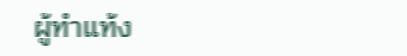ผู้ทำแท้ง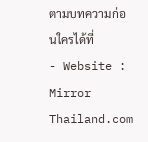ตามบทความก่อนใครได้ที่
- Website : Mirror Thailand.com